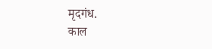मृदगंध.
काल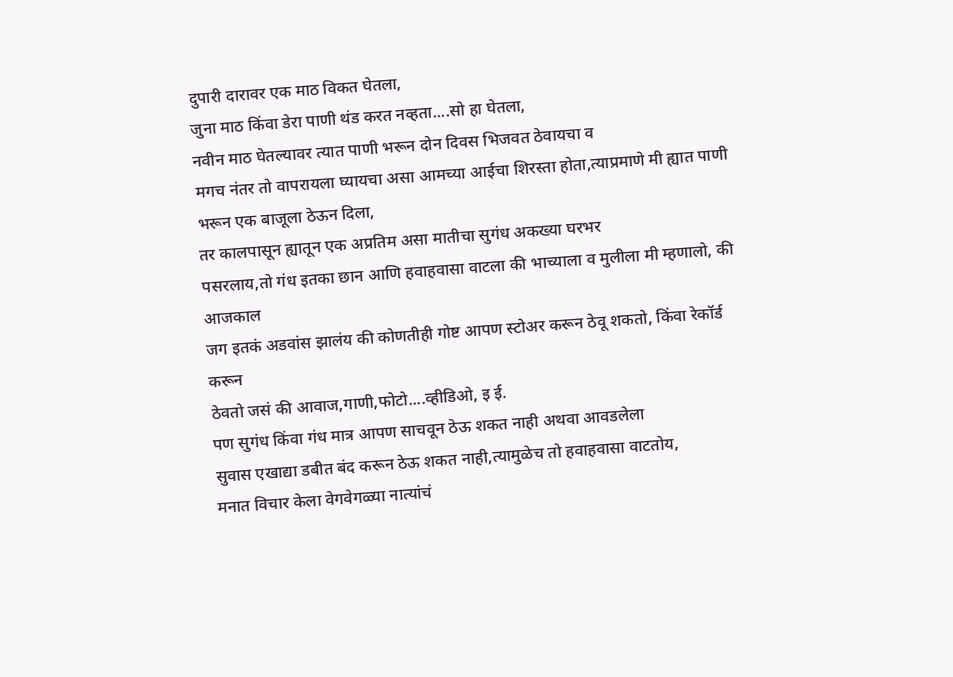दुपारी दारावर एक माठ विकत घेतला,
जुना माठ किंवा डेरा पाणी थंड करत नव्हता....सो हा घेतला,
नवीन माठ घेतल्यावर त्यात पाणी भरून दोन दिवस भिजवत ठेवायचा व
मगच नंतर तो वापरायला घ्यायचा असा आमच्या आईचा शिरस्ता होता,त्याप्रमाणे मी ह्यात पाणी
भरून एक बाजूला ठेऊन दिला,
तर कालपासून ह्यातून एक अप्रतिम असा मातीचा सुगंध अकख्या घरभर
पसरलाय,तो गंध इतका छान आणि हवाहवासा वाटला की भाच्याला व मुलीला मी म्हणालो, की आजकाल
जग इतकं अडवांस झालंय की कोणतीही गोष्ट आपण स्टोअर करून ठेवू शकतो, किंवा रेकॉर्ड करून
ठेवतो जसं की आवाज,गाणी,फोटो....व्हीडिओ, इ ई.
पण सुगंध किंवा गंध मात्र आपण साचवून ठेऊ शकत नाही अथवा आवडलेला
सुवास एखाद्या डबीत बंद करून ठेऊ शकत नाही,त्यामुळेच तो हवाहवासा वाटतोय,
मनात विचार केला वेगवेगळ्या नात्यांचं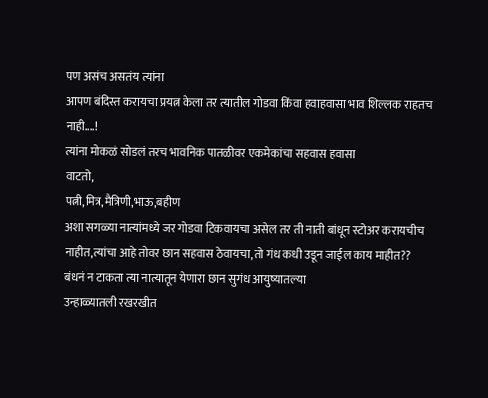पण असंच असतंय त्यांना
आपण बंदिस्त करायचा प्रयत्न केला तर त्यातील गोडवा किंवा हवाहवासा भाव शिल्लक राहतच
नाही....!
त्यांना मोकळं सोडलं तरच भावनिक पातळीवर एकमेकांचा सहवास हवासा
वाटतो,
पत्नी,मित्र,मैत्रिणी,भाऊ,बहीण
अशा सगळ्या नात्यांमध्ये जर गोडवा टिकवायचा असेल तर ती नाती बांधून स्टोअर करायचीच
नाहीत,त्यांचा आहे तोवर छान सहवास ठेवायचा,तो गंध कधी उडून जाईल काय माहीत??
बंधनं न टाकता त्या नात्यातून येणारा छान सुगंध आयुष्यातल्या
उन्हाळ्यातली रखरखीत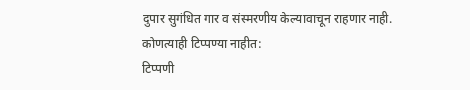दुपार सुगंधित गार व संस्मरणीय केल्यावाचून राहणार नाही.
कोणत्याही टिप्पण्या नाहीत:
टिप्पणी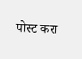पोस्ट करा